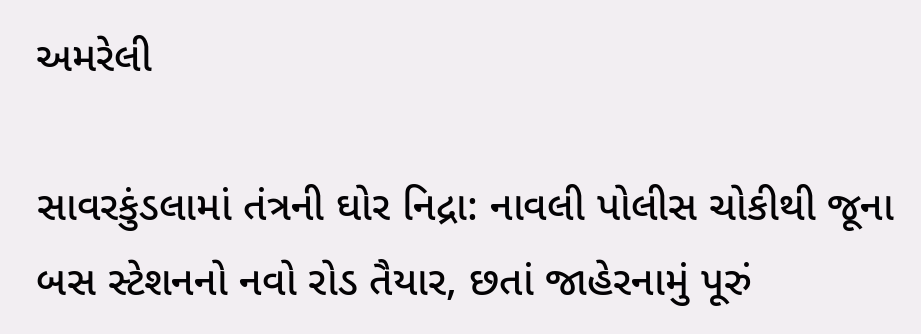અમરેલી

સાવરકુંડલામાં તંત્રની ઘોર નિદ્રા: નાવલી પોલીસ ચોકીથી જૂના બસ સ્ટેશનનો નવો રોડ તૈયાર, છતાં જાહેરનામું પૂરું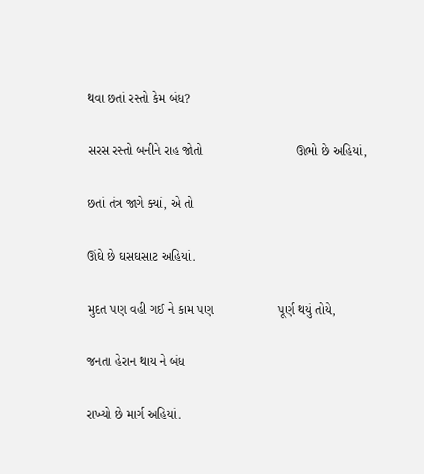થવા છતાં રસ્તો કેમ બંધ?

સરસ રસ્તો બનીને રાહ જોતો                          ઊભો છે અહિયાં,

છતાં તંત્ર જાગે ક્યાં, એ તો

ઊંઘે છે ઘસઘસાટ અહિયાં.

મુદત પણ વહી ગઈ ને કામ પણ                  પૂર્ણ થયું તોયે,

જનતા હેરાન થાય ને બંધ

રાખ્યો છે માર્ગ અહિયાં.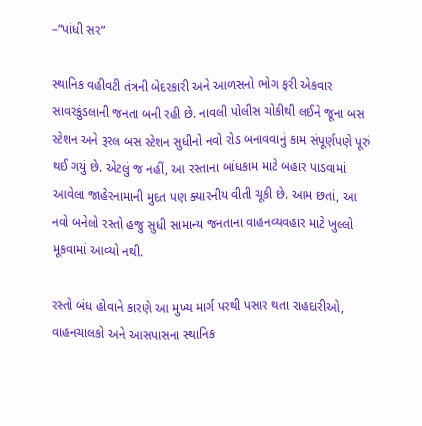–“પાંધી સર”

સ્થાનિક વહીવટી તંત્રની બેદરકારી અને આળસનો ભોગ ફરી એકવાર સાવરકુંડલાની જનતા બની રહી છે. નાવલી પોલીસ ચોકીથી લઈને જૂના બસ સ્ટેશન અને રૂરલ બસ સ્ટેશન સુધીનો નવો રોડ બનાવવાનું કામ સંપૂર્ણપણે પૂરું થઈ ગયું છે. એટલું જ નહીં, આ રસ્તાના બાંધકામ માટે બહાર પાડવામાં આવેલા જાહેરનામાની મુદત પણ ક્યારનીય વીતી ચૂકી છે. આમ છતાં, આ નવો બનેલો રસ્તો હજુ સુધી સામાન્ય જનતાના વાહનવ્યવહાર માટે ખુલ્લો મૂકવામાં આવ્યો નથી.

રસ્તો બંધ હોવાને કારણે આ મુખ્ય માર્ગ પરથી પસાર થતા રાહદારીઓ, વાહનચાલકો અને આસપાસના સ્થાનિક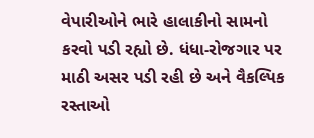વેપારીઓને ભારે હાલાકીનો સામનો કરવો પડી રહ્યો છે. ધંધા-રોજગાર પર માઠી અસર પડી રહી છે અને વૈકલ્પિક રસ્તાઓ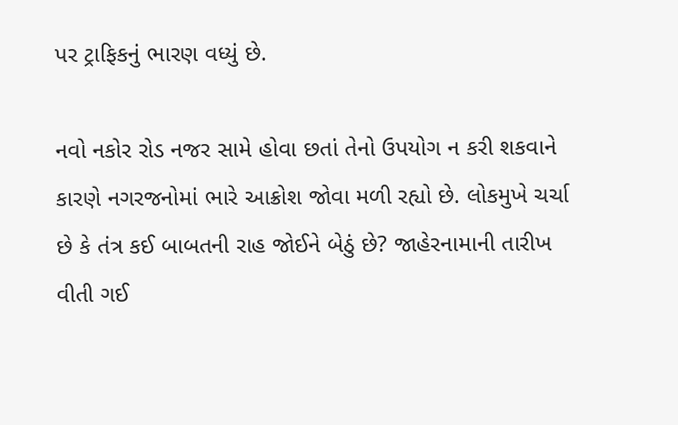પર ટ્રાફિકનું ભારણ વધ્યું છે.

નવો નકોર રોડ નજર સામે હોવા છતાં તેનો ઉપયોગ ન કરી શકવાને કારણે નગરજનોમાં ભારે આક્રોશ જોવા મળી રહ્યો છે. લોકમુખે ચર્ચા છે કે તંત્ર કઈ બાબતની રાહ જોઈને બેઠું છે? જાહેરનામાની તારીખ વીતી ગઈ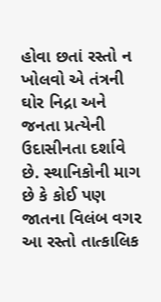હોવા છતાં રસ્તો ન ખોલવો એ તંત્રની ઘોર નિદ્રા અને જનતા પ્રત્યેની ઉદાસીનતા દર્શાવે છે. સ્થાનિકોની માગ છે કે કોઈ પણ જાતના વિલંબ વગર આ રસ્તો તાત્કાલિક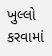ખુલ્લો કરવામાં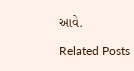આવે.

Related Posts